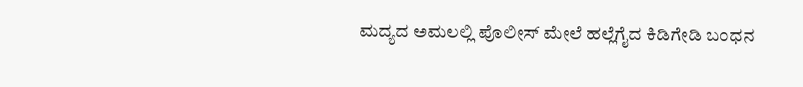ಮದ್ಯದ ಅಮಲಲ್ಲಿ ಪೊಲೀಸ್‌ ಮೇಲೆ ಹಲ್ಲೆಗೈದ ಕಿಡಿಗೇಡಿ ಬಂಧನ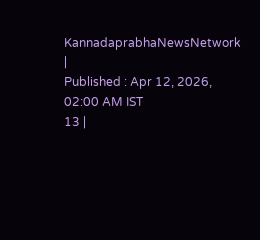KannadaprabhaNewsNetwork |
Published : Apr 12, 2026, 02:00 AM IST
13 |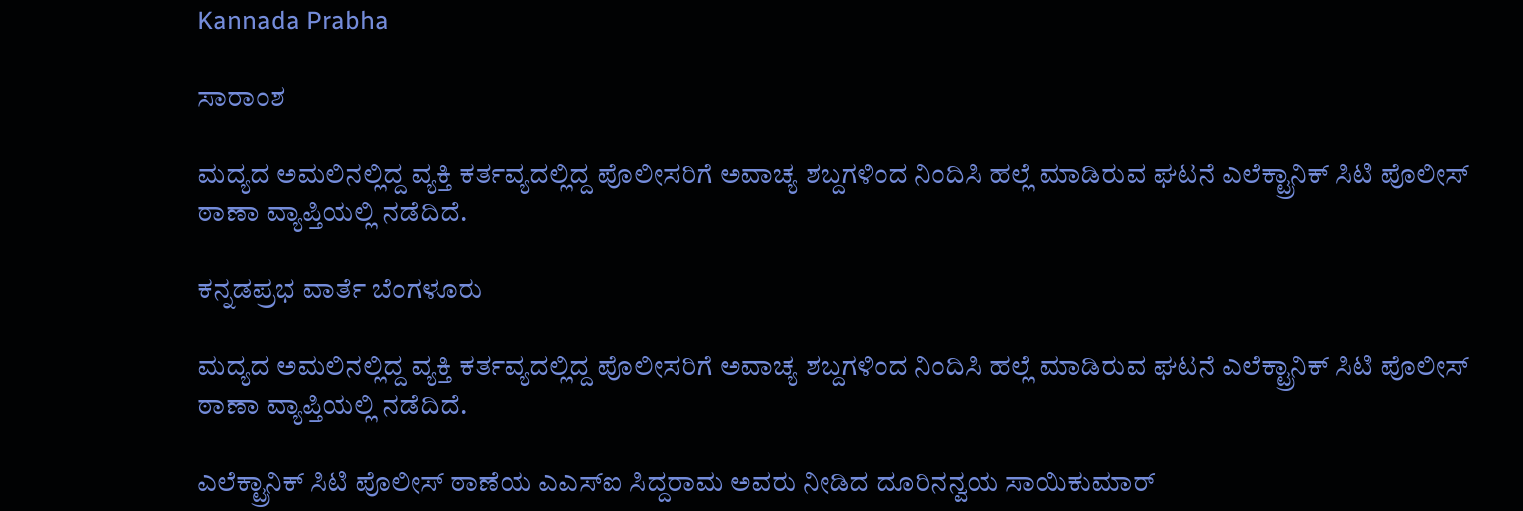Kannada Prabha

ಸಾರಾಂಶ

ಮದ್ಯದ ಅಮಲಿನಲ್ಲಿದ್ದ ವ್ಯಕ್ತಿ ಕರ್ತವ್ಯದಲ್ಲಿದ್ದ ಪೊಲೀಸರಿಗೆ ಅವಾಚ್ಯ ಶಬ್ದಗಳಿಂದ ನಿಂದಿಸಿ ಹಲ್ಲೆ ಮಾಡಿರುವ ಘಟನೆ ಎಲೆಕ್ಟ್ರಾನಿಕ್‌ ಸಿಟಿ ಪೊಲೀಸ್‌ ಠಾಣಾ ವ್ಯಾಪ್ತಿಯಲ್ಲಿ ನಡೆದಿದೆ.

ಕನ್ನಡಪ್ರಭ ವಾರ್ತೆ ಬೆಂಗಳೂರು

ಮದ್ಯದ ಅಮಲಿನಲ್ಲಿದ್ದ ವ್ಯಕ್ತಿ ಕರ್ತವ್ಯದಲ್ಲಿದ್ದ ಪೊಲೀಸರಿಗೆ ಅವಾಚ್ಯ ಶಬ್ದಗಳಿಂದ ನಿಂದಿಸಿ ಹಲ್ಲೆ ಮಾಡಿರುವ ಘಟನೆ ಎಲೆಕ್ಟ್ರಾನಿಕ್‌ ಸಿಟಿ ಪೊಲೀಸ್‌ ಠಾಣಾ ವ್ಯಾಪ್ತಿಯಲ್ಲಿ ನಡೆದಿದೆ.

ಎಲೆಕ್ಟ್ರಾನಿಕ್‌ ಸಿಟಿ ಪೊಲೀಸ್‌ ಠಾಣೆಯ ಎಎಸ್‌ಐ ಸಿದ್ದರಾಮ ಅವರು ನೀಡಿದ ದೂರಿನನ್ವಯ ಸಾಯಿಕುಮಾರ್‌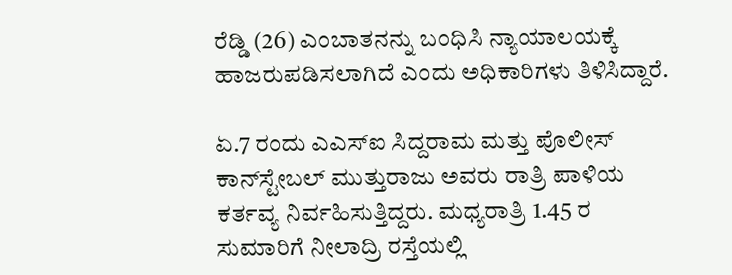ರೆಡ್ಡಿ (26) ಎಂಬಾತನನ್ನು ಬಂಧಿಸಿ ನ್ಯಾಯಾಲಯಕ್ಕೆ ಹಾಜರುಪಡಿಸಲಾಗಿದೆ ಎಂದು ಅಧಿಕಾರಿಗಳು ತಿಳಿಸಿದ್ದಾರೆ.

ಏ.7 ರಂದು ಎಎಸ್‌ಐ ಸಿದ್ದರಾಮ ಮತ್ತು ಪೊಲೀಸ್‌ ಕಾನ್‌ಸ್ಟೇಬಲ್‌ ಮುತ್ತುರಾಜು ಅವರು ರಾತ್ರಿ ಪಾಳಿಯ ಕರ್ತವ್ಯ ನಿರ್ವಹಿಸುತ್ತಿದ್ದರು. ಮಧ್ಯರಾತ್ರಿ 1.45 ರ ಸುಮಾರಿಗೆ ನೀಲಾದ್ರಿ ರಸ್ತೆಯಲ್ಲಿ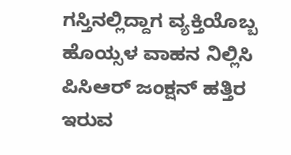ಗಸ್ತಿನಲ್ಲಿದ್ದಾಗ ವ್ಯಕ್ತಿಯೊಬ್ಬ ಹೊಯ್ಸಳ ವಾಹನ ನಿಲ್ಲಿಸಿ ಪಿಸಿಆರ್‌ ಜಂಕ್ಷನ್‌ ಹತ್ತಿರ ಇರುವ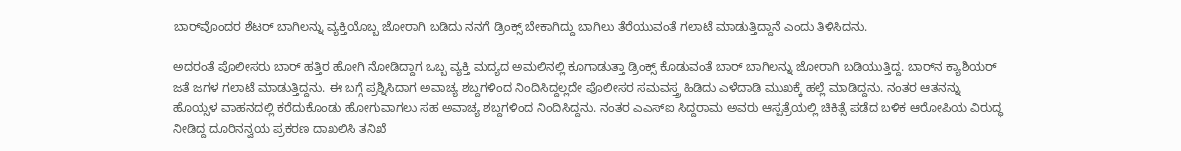ಬಾರ್‌ವೊಂದರ ಶೆಟರ್‌ ಬಾಗಿಲನ್ನು ವ್ಯಕ್ತಿಯೊಬ್ಬ ಜೋರಾಗಿ ಬಡಿದು ನನಗೆ ಡ್ರಿಂಕ್ಸ್‌ ಬೇಕಾಗಿದ್ದು ಬಾಗಿಲು ತೆರೆಯುವಂತೆ ಗಲಾಟೆ ಮಾಡುತ್ತಿದ್ದಾನೆ ಎಂದು ತಿಳಿಸಿದನು.

ಅದರಂತೆ ಪೊಲೀಸರು ಬಾರ್‌ ಹತ್ತಿರ ಹೋಗಿ ನೋಡಿದ್ದಾಗ ಒಬ್ಬ ವ್ಯಕ್ತಿ ಮದ್ಯದ ಅಮಲಿನಲ್ಲಿ ಕೂಗಾಡುತ್ತಾ ಡ್ರಿಂಕ್ಸ್‌ ಕೊಡುವಂತೆ ಬಾರ್‌ ಬಾಗಿಲನ್ನು ಜೋರಾಗಿ ಬಡಿಯುತ್ತಿದ್ದ. ಬಾರ್‌ನ ಕ್ಯಾಶಿಯರ್‌ ಜತೆ ಜಗಳ ಗಲಾಟೆ ಮಾಡುತ್ತಿದ್ದನು. ಈ ಬಗ್ಗೆ ಪ್ರಶ್ನಿಸಿದಾಗ ಅವಾಚ್ಯ ಶಬ್ದಗಳಿಂದ ನಿಂದಿಸಿದ್ದಲ್ಲದೇ ಪೊಲೀಸರ ಸಮವಸ್ತ್ರ ಹಿಡಿದು ಎಳೆದಾಡಿ ಮುಖಕ್ಕೆ ಹಲ್ಲೆ ಮಾಡಿದ್ದನು. ನಂತರ ಆತನನ್ನು ಹೊಯ್ಸಳ ವಾಹನದಲ್ಲಿ ಕರೆದುಕೊಂಡು ಹೋಗುವಾಗಲು ಸಹ ಅವಾಚ್ಯ ಶಬ್ದಗಳಿಂದ ನಿಂದಿಸಿದ್ದನು. ನಂತರ ಎಎಸ್‌ಐ ಸಿದ್ದರಾಮ ಅವರು ಆಸ್ಪತ್ರೆಯಲ್ಲಿ ಚಿಕಿತ್ಸೆ ಪಡೆದ ಬಳಿಕ ಆರೋಪಿಯ ವಿರುದ್ಧ ನೀಡಿದ್ದ ದೂರಿನನ್ವಯ ಪ್ರಕರಣ ದಾಖಲಿಸಿ ತನಿಖೆ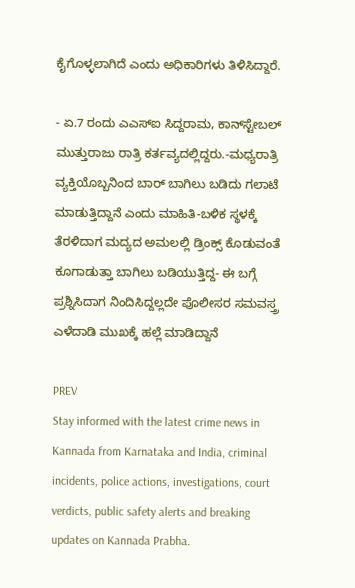ಕೈಗೊಳ್ಳಲಾಗಿದೆ ಎಂದು ಅಧಿಕಾರಿಗಳು ತಿಳಿಸಿದ್ದಾರೆ.

- ಏ.7 ರಂದು ಎಎಸ್‌ಐ ಸಿದ್ದರಾಮ, ಕಾನ್‌ಸ್ಟೇಬಲ್‌ ಮುತ್ತುರಾಜು ರಾತ್ರಿ ಕರ್ತವ್ಯದಲ್ಲಿದ್ದರು.-ಮಧ್ಯರಾತ್ರಿ ವ್ಯಕ್ತಿಯೊಬ್ಬನಿಂದ ಬಾರ್‌ ಬಾಗಿಲು ಬಡಿದು ಗಲಾಟೆ ಮಾಡುತ್ತಿದ್ದಾನೆ ಎಂದು ಮಾಹಿತಿ-ಬಳಿಕ ಸ್ಥಳಕ್ಕೆ ತೆರಳಿದಾಗ ಮದ್ಯದ ಅಮಲಲ್ಲಿ ಡ್ರಿಂಕ್ಸ್‌ ಕೊಡುವಂತೆ ಕೂಗಾಡುತ್ತಾ ಬಾಗಿಲು ಬಡಿಯುತ್ತಿದ್ದ- ಈ ಬಗ್ಗೆ ಪ್ರಶ್ನಿಸಿದಾಗ ನಿಂದಿಸಿದ್ದಲ್ಲದೇ ಪೊಲೀಸರ ಸಮವಸ್ತ್ರ ಎಳೆದಾಡಿ ಮುಖಕ್ಕೆ ಹಲ್ಲೆ ಮಾಡಿದ್ದಾನೆ

PREV
Stay informed with the latest crime news in Kannada from Karnataka and India, criminal incidents, police actions, investigations, court verdicts, public safety alerts and breaking updates on Kannada Prabha.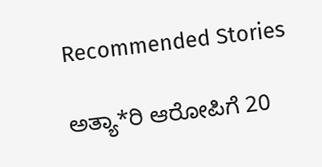Recommended Stories

ಅತ್ಯಾ*ರಿ ಆರೋಪಿಗೆ 20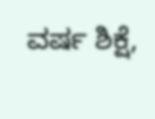ವರ್ಷ ಶಿಕ್ಷೆ,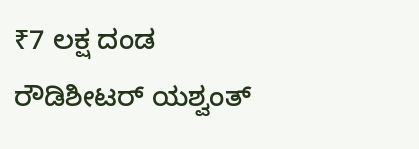₹7 ಲಕ್ಷ ದಂಡ
ರೌಡಿಶೀಟರ್ ಯಶ್ವಂತ್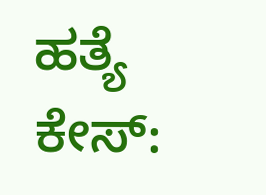ಹತ್ಯೆ ಕೇಸ್‌: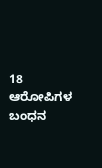18 ಆರೋಪಿಗಳ ಬಂಧನ